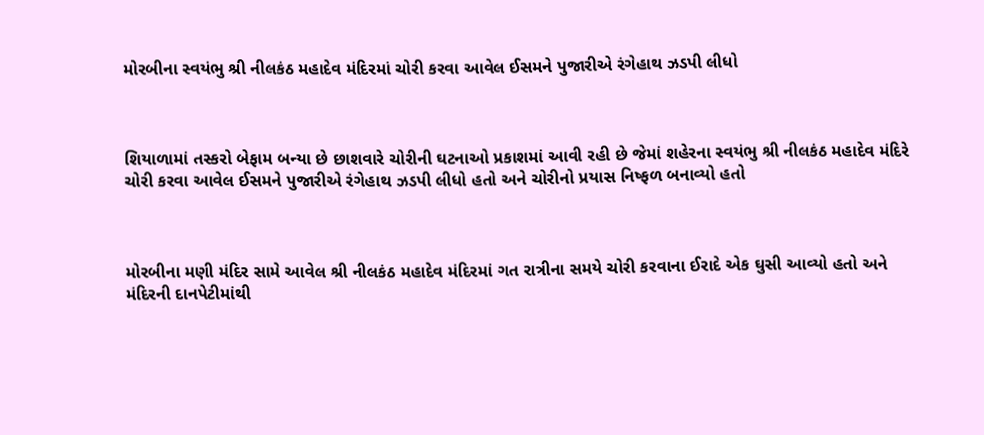મોરબીના સ્વયંભુ શ્રી નીલકંઠ મહાદેવ મંદિરમાં ચોરી કરવા આવેલ ઈસમને પુજારીએ રંગેહાથ ઝડપી લીધો



શિયાળામાં તસ્કરો બેફામ બન્યા છે છાશવારે ચોરીની ઘટનાઓ પ્રકાશમાં આવી રહી છે જેમાં શહેરના સ્વયંભુ શ્રી નીલકંઠ મહાદેવ મંદિરે ચોરી કરવા આવેલ ઈસમને પુજારીએ રંગેહાથ ઝડપી લીધો હતો અને ચોરીનો પ્રયાસ નિષ્ફળ બનાવ્યો હતો



મોરબીના મણી મંદિર સામે આવેલ શ્રી નીલકંઠ મહાદેવ મંદિરમાં ગત રાત્રીના સમયે ચોરી કરવાના ઈરાદે એક ઘુસી આવ્યો હતો અને મંદિરની દાનપેટીમાંથી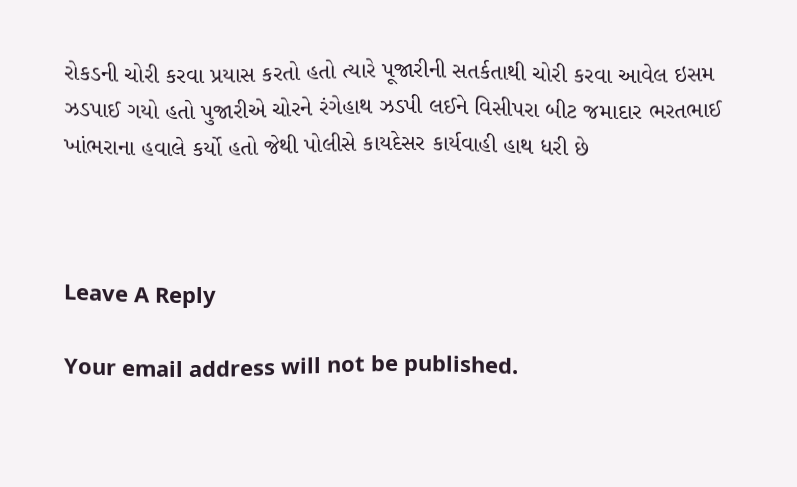રોકડની ચોરી કરવા પ્રયાસ કરતો હતો ત્યારે પૂજારીની સતર્કતાથી ચોરી કરવા આવેલ ઇસમ ઝડપાઈ ગયો હતો પુજારીએ ચોરને રંગેહાથ ઝડપી લઈને વિસીપરા બીટ જમાદાર ભરતભાઈ ખાંભરાના હવાલે કર્યો હતો જેથી પોલીસે કાયદેસર કાર્યવાહી હાથ ધરી છે



Leave A Reply

Your email address will not be published.